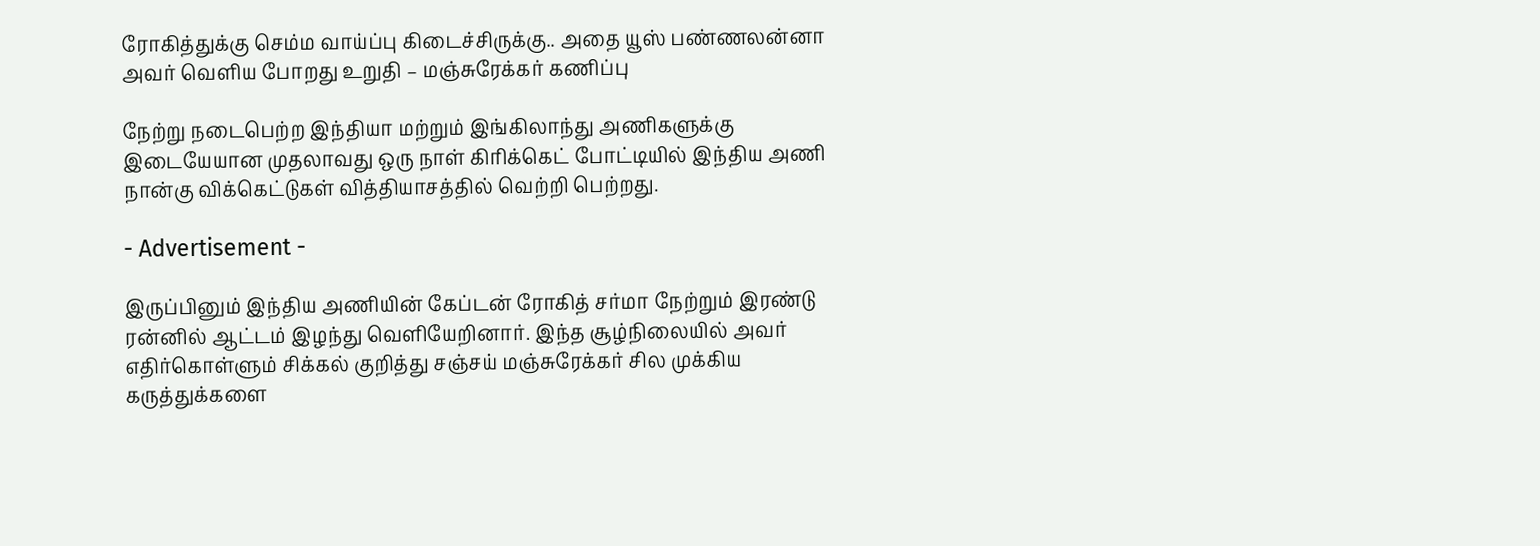ரோகித்துக்கு செம்ம வாய்ப்பு கிடைச்சிருக்கு.. அதை யூஸ் பண்ணலன்னா அவர் வெளிய போறது உறுதி – மஞ்சுரேக்கர் கணிப்பு

நேற்று நடைபெற்ற இந்தியா மற்றும் இங்கிலாந்து அணிகளுக்கு இடையேயான முதலாவது ஒரு நாள் கிரிக்கெட் போட்டியில் இந்திய அணி நான்கு விக்கெட்டுகள் வித்தியாசத்தில் வெற்றி பெற்றது.

- Advertisement -

இருப்பினும் இந்திய அணியின் கேப்டன் ரோகித் சர்மா நேற்றும் இரண்டு ரன்னில் ஆட்டம் இழந்து வெளியேறினார். இந்த சூழ்நிலையில் அவர் எதிர்கொள்ளும் சிக்கல் குறித்து சஞ்சய் மஞ்சுரேக்கர் சில முக்கிய கருத்துக்களை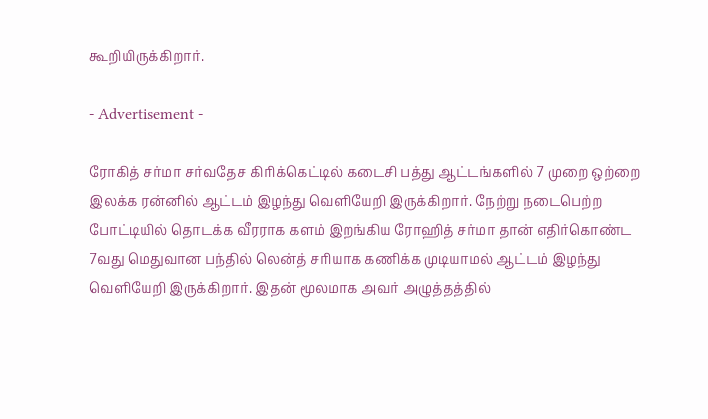கூறியிருக்கிறார்.

- Advertisement -

ரோகித் சர்மா சர்வதேச கிரிக்கெட்டில் கடைசி பத்து ஆட்டங்களில் 7 முறை ஒற்றை இலக்க ரன்னில் ஆட்டம் இழந்து வெளியேறி இருக்கிறார். நேற்று நடைபெற்ற போட்டியில் தொடக்க வீரராக களம் இறங்கிய ரோஹித் சர்மா தான் எதிர்கொண்ட 7வது மெதுவான பந்தில் லென்த் சரியாக கணிக்க முடியாமல் ஆட்டம் இழந்து வெளியேறி இருக்கிறார். இதன் மூலமாக அவர் அழுத்தத்தில்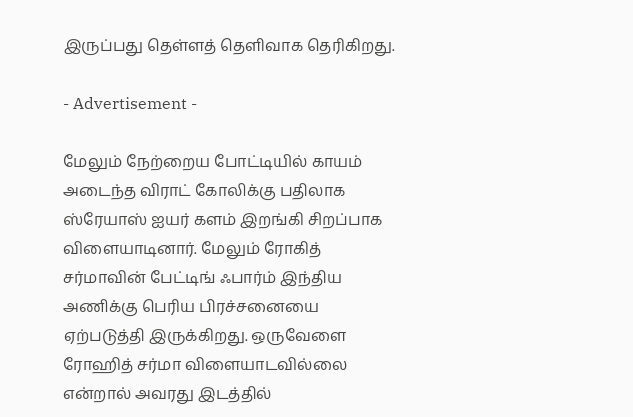இருப்பது தெள்ளத் தெளிவாக தெரிகிறது.

- Advertisement -

மேலும் நேற்றைய போட்டியில் காயம் அடைந்த விராட் கோலிக்கு பதிலாக ஸ்ரேயாஸ் ஐயர் களம் இறங்கி சிறப்பாக விளையாடினார். மேலும் ரோகித் சர்மாவின் பேட்டிங் ஃபார்ம் இந்திய அணிக்கு பெரிய பிரச்சனையை ஏற்படுத்தி இருக்கிறது. ஒருவேளை ரோஹித் சர்மா விளையாடவில்லை என்றால் அவரது இடத்தில்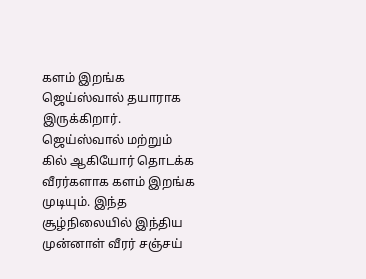களம் இறங்க ஜெய்ஸ்வால் தயாராக இருக்கிறார். ஜெய்ஸ்வால் மற்றும் கில் ஆகியோர் தொடக்க வீரர்களாக களம் இறங்க முடியும். இந்த சூழ்நிலையில் இந்திய முன்னாள் வீரர் சஞ்சய்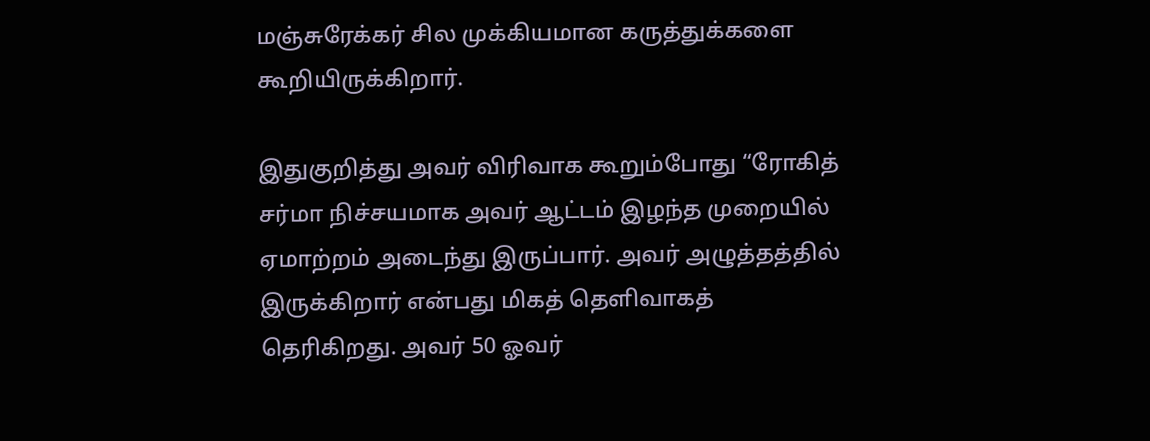மஞ்சுரேக்கர் சில முக்கியமான கருத்துக்களை கூறியிருக்கிறார்.

இதுகுறித்து அவர் விரிவாக கூறும்போது “ரோகித் சர்மா நிச்சயமாக அவர் ஆட்டம் இழந்த முறையில் ஏமாற்றம் அடைந்து இருப்பார். அவர் அழுத்தத்தில் இருக்கிறார் என்பது மிகத் தெளிவாகத் தெரிகிறது. அவர் 50 ஓவர்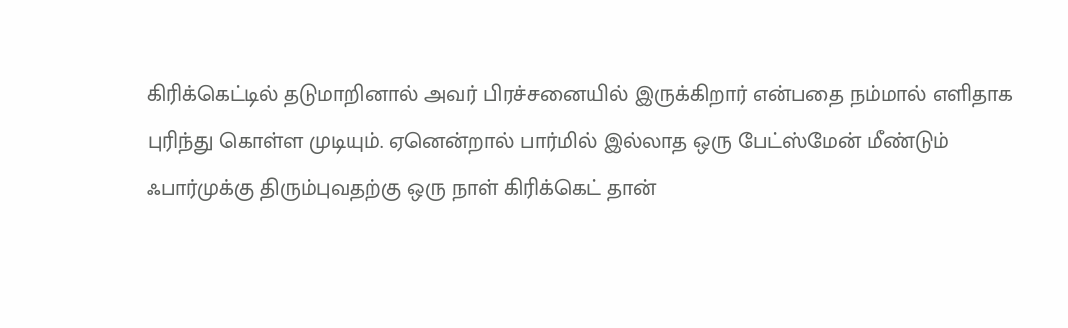கிரிக்கெட்டில் தடுமாறினால் அவர் பிரச்சனையில் இருக்கிறார் என்பதை நம்மால் எளிதாக புரிந்து கொள்ள முடியும். ஏனென்றால் பார்மில் இல்லாத ஒரு பேட்ஸ்மேன் மீண்டும் ஃபார்முக்கு திரும்புவதற்கு ஒரு நாள் கிரிக்கெட் தான்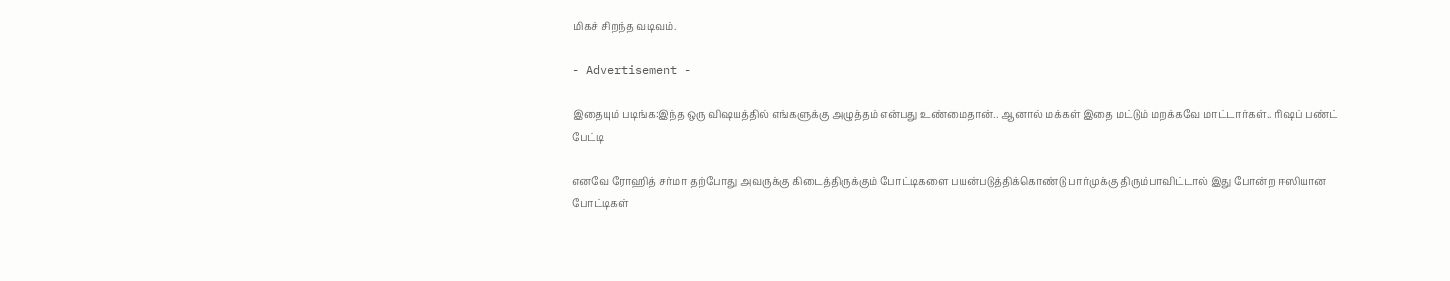மிகச் சிறந்த வடிவம்.

- Advertisement -

இதையும் படிங்க:இந்த ஒரு விஷயத்தில் எங்களுக்கு அழுத்தம் என்பது உண்மைதான்.. ஆனால் மக்கள் இதை மட்டும் மறக்கவே மாட்டார்கள்.. ரிஷப் பண்ட் பேட்டி

எனவே ரோஹித் சர்மா தற்போது அவருக்கு கிடைத்திருக்கும் போட்டிகளை பயன்படுத்திக்கொண்டு பார்முக்கு திரும்பாவிட்டால் இது போன்ற ஈஸியான போட்டிகள்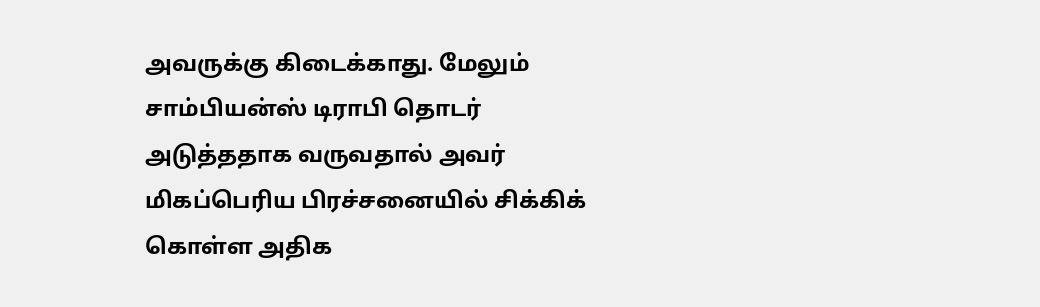அவருக்கு கிடைக்காது. மேலும் சாம்பியன்ஸ் டிராபி தொடர் அடுத்ததாக வருவதால் அவர் மிகப்பெரிய பிரச்சனையில் சிக்கிக் கொள்ள அதிக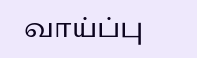வாய்ப்பு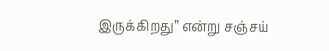இருக்கிறது” என்று சஞ்சய்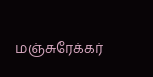மஞ்சுரேக்கர்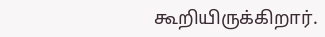கூறியிருக்கிறார்.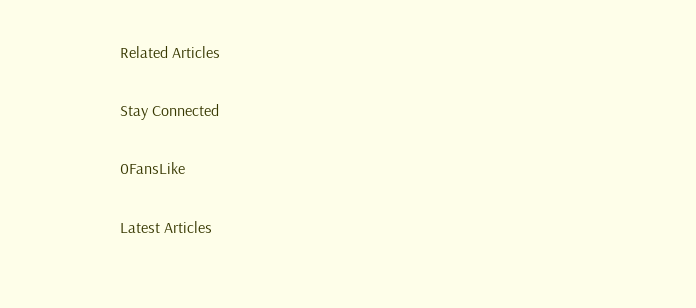Related Articles

Stay Connected

0FansLike

Latest Articles